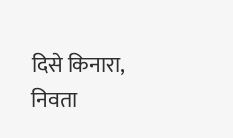दिसे किनारा, निवता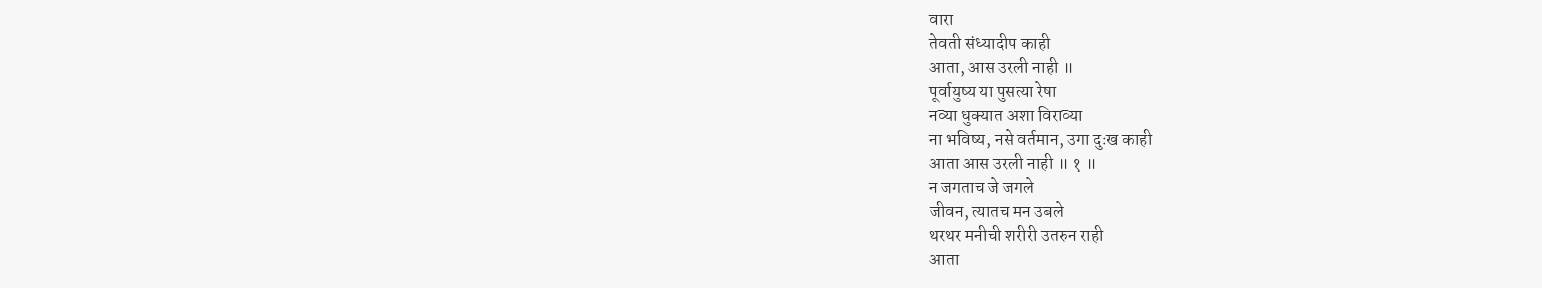वारा
तेवती संध्यादीप काही
आता, आस उरली नाही ॥
पूर्वायुष्य या पुसत्या रेषा
नव्या धुक्यात अशा विराव्या
ना भविष्य, नसे वर्तमान, उगा दुःख काही
आता आस उरली नाही ॥ १ ॥
न जगताच जे जगले
जीवन, त्यातच मन उबले
थरथर मनीची शरीरी उतरुन राही
आता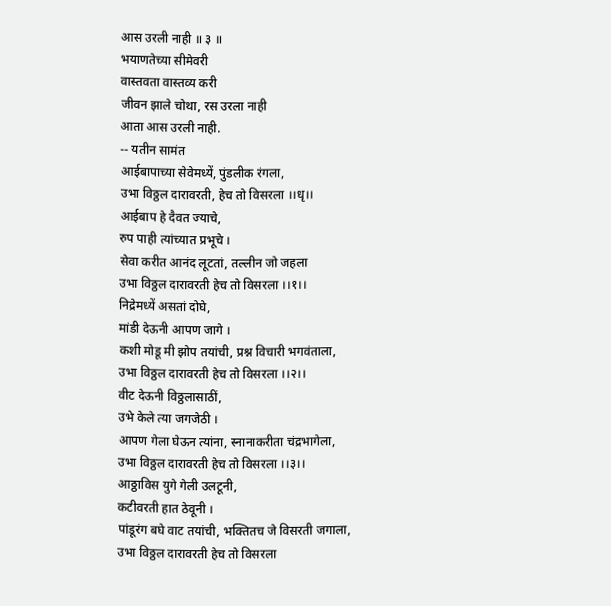आस उरली नाही ॥ ३ ॥
भयाणतेच्या सीमेवरी
वास्तवता वास्तव्य करी
जीवन झाले चोथा, रस उरला नाही
आता आस उरली नाही.
-- यतीन सामंत
आईबापाच्या सेवेमध्यें, पुंडलीक रंगला,
उभा विठ्ठल दारावरती, हेच तो विसरला ।।धृ।।
आईबाप हे दैवत ज्याचे,
रुप पाही त्यांच्यात प्रभूचे ।
सेवा करीत आनंद लूटतां, तल्लीन जो जहला
उभा विठ्ठल दारावरती हेच तो विसरला ।।१।।
निद्रेमध्यें असतां दोघे,
मांडी देऊनी आपण जागे ।
कशी मोडू मी झोप तयांची, प्रश्न विचारी भगवंताला,
उभा विठ्ठल दारावरती हेच तो विसरला ।।२।।
वीट देऊनी विठ्ठलासाठीं,
उभे केले त्या जगजेठी ।
आपण गेला घेऊन त्यांना, स्नानाकरीता चंद्रभागेला,
उभा विठ्ठल दारावरती हेच तो विसरला ।।३।।
आठ्ठाविस युगे गेली उलटूनी,
कटीवरती हात ठेवूनी ।
पांडूरंग बघे वाट तयांची, भक्तितच जे विसरती जगाला,
उभा विठ्ठल दारावरती हेच तो विसरला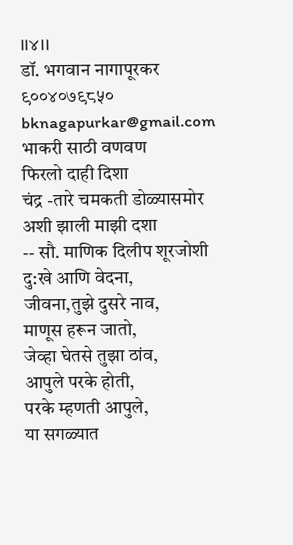।।४।।
डॉ. भगवान नागापूरकर
९००४०७९८५०
bknagapurkar@gmail.com
भाकरी साठी वणवण
फिरलो दाही दिशा
चंद्र -तारे चमकती डोळ्यासमोर
अशी झाली माझी दशा
-- सौ. माणिक दिलीप शूरजोशी
दु:खे आणि वेदना,
जीवना,तुझे दुसरे नाव,
माणूस हरून जातो,
जेव्हा घेतसे तुझा ठांव,
आपुले परके होती,
परके म्हणती आपुले,
या सगळ्यात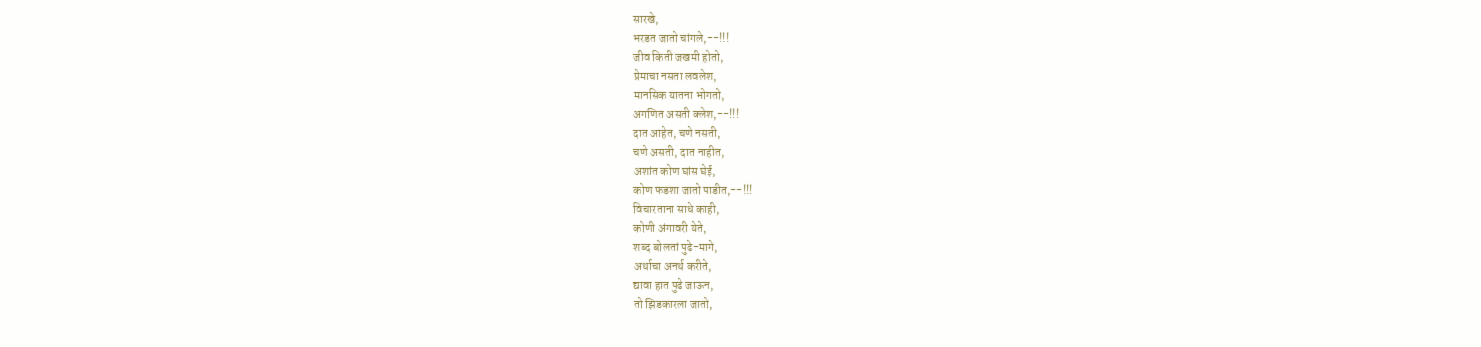सारखे,
भरडत जातो चांगले,--!!!
जीव किती जखमी होतो,
प्रेमाचा नसता लवलेश,
मानसिक यातना भोगतो,
अगणित असती क्लेश,--!!!
दात आहेत, चणे नसती,
चणे असती, दात नाहीत,
अशांत कोण घांस घेई,
कोण फडशा जातो पाडीत,--!!!
विचारताना साधे काही,
कोणी अंगावरी येते,
शब्द बोलतां पुढे-मागे,
अर्थाचा अनर्थ करीते,
द्यावा हात पुढे जाऊन,
तो झिडकारला जातो,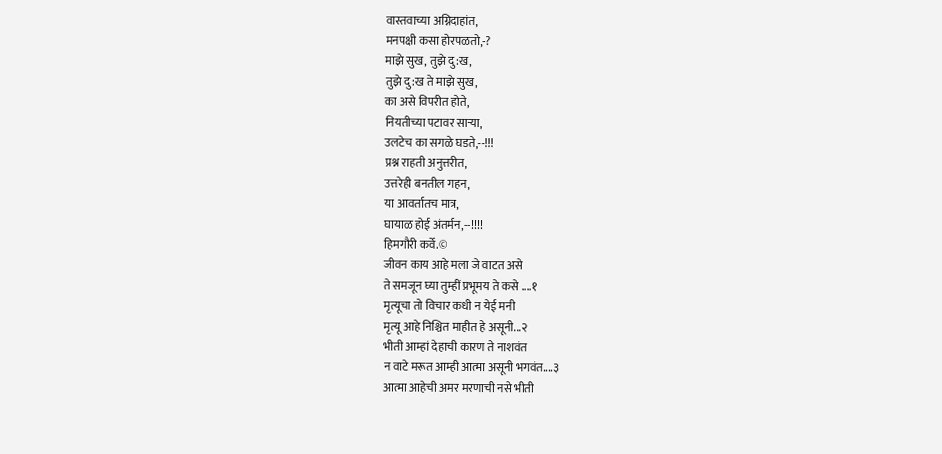वास्तवाच्या अग्निदाहांत,
मनपक्षी कसा होरपळतो,-?
माझे सुख, तुझे दु:ख,
तुझे दु:ख ते माझे सुख,
का असे विपरीत होते,
नियतीच्या पटावर साऱ्या,
उलटेच का सगळे घडते,--!!!
प्रश्न राहती अनुत्तरीत,
उत्तरेही बनतील गहन,
या आवर्तातच मात्र,
घायाळ होई अंतर्मन,--!!!!
हिमगौरी कर्वे.©
जीवन काय आहे मला जे वाटत असे
ते समजून घ्या तुम्हीं प्रभूमय ते कसे ....१
मृत्यूचा तो विचार कधी न येई मनी
मृत्यू आहे निश्चित माहीत हे असूनी...२
भीती आम्हां देहाची कारण ते नाशवंत
न वाटे मरूत आम्ही आत्मा असूनी भगवंत....३
आत्मा आहेची अमर मरणाची नसे भीती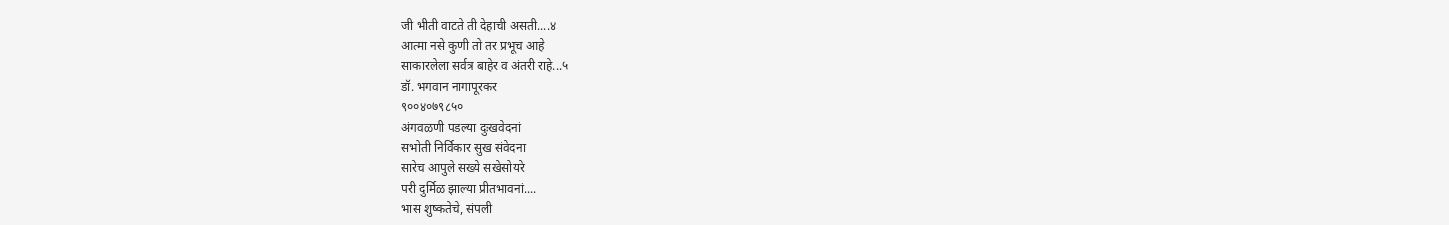जी भीती वाटते ती देहाची असती....४
आत्मा नसे कुणी तो तर प्रभूच आहे
साकारलेला सर्वत्र बाहेर व अंतरी राहे...५
डॉ. भगवान नागापूरकर
९००४०७९८५०
अंगवळणी पडल्या दुःखवेदनां
सभोती निर्विकार सुख संवेदना
सारेच आपुले सख्ये सखेसोयरे
परी दुर्मिळ झाल्या प्रीतभावनां....
भास शुष्कतेचे, संपली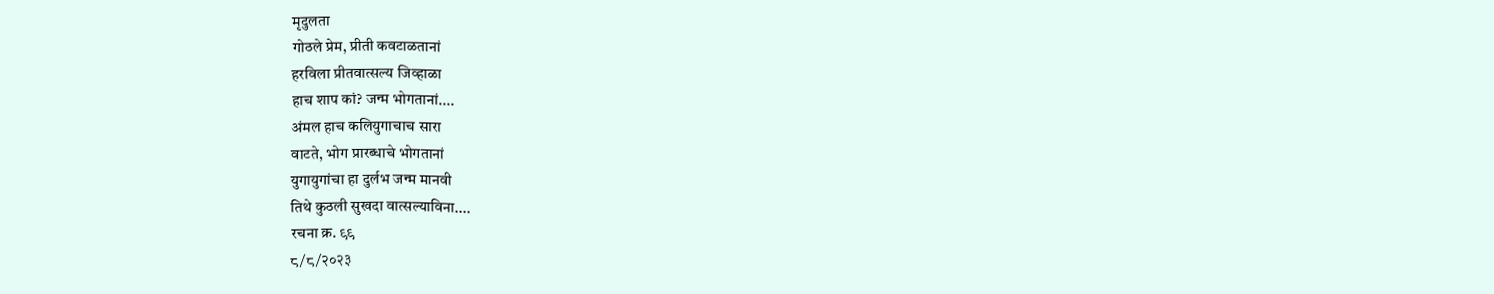मृदुलता
गोठले प्रेम, प्रीती कवटाळतानां
हरविला प्रीतवात्सल्य जिव्हाळा
हाच शाप कां? जन्म भोगतानां....
अंमल हाच कलियुगाचाच सारा
वाटते, भोग प्रारब्धाचे भोगतानां
युगायुगांचा हा दुर्लभ जन्म मानवी
तिथे कुठली सुखदा वात्सल्याविना....
रचना क्र. ९९
८/८/२०२३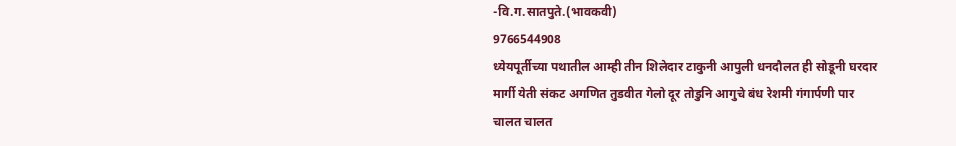-वि.ग.सातपुते.(भावकवी)
9766544908
ध्येयपूर्तीच्या पथातील आम्ही तीन शिलेदार टाकुनी आपुली धनदौलत ही सोडूनी घरदार
मार्गी येती संकट अगणित तुडवीत गेलो दूर तोडुनि आगुचे बंध रेशमी गंगार्पणी पार
चालत चालत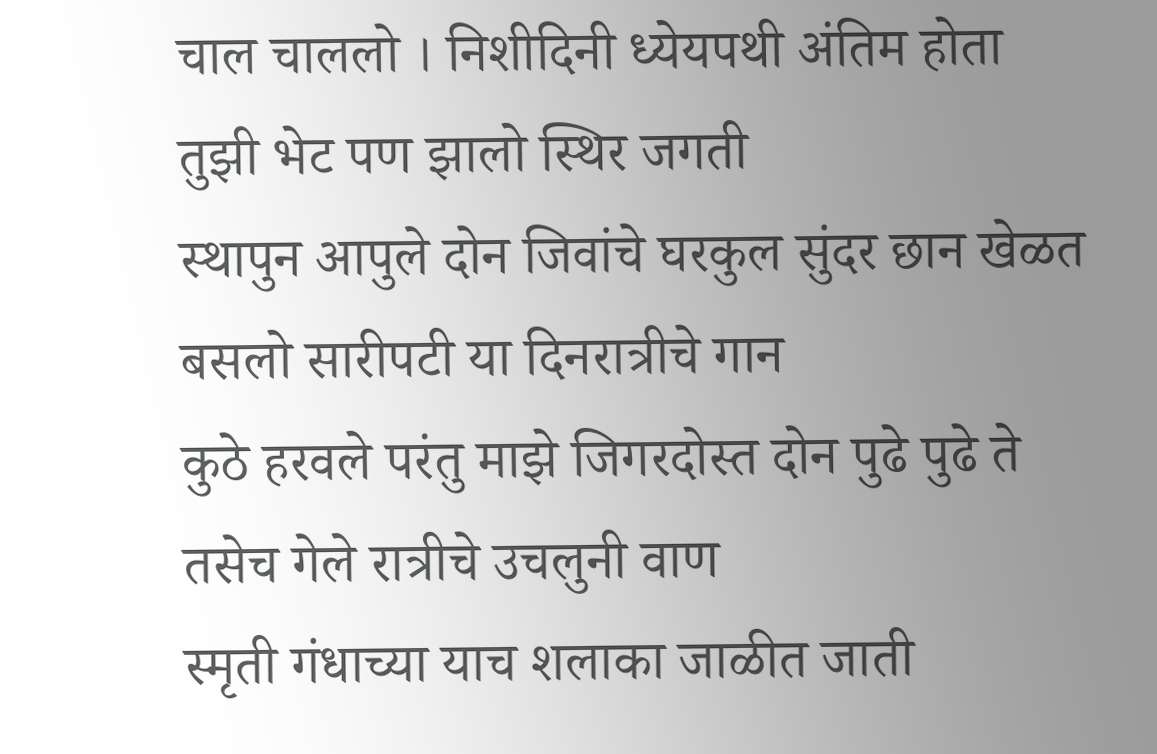चाल चाललो । निशीदिनी ध्येयपथी अंतिम होता तुझी भेट पण झालो स्थिर जगती
स्थापुन आपुले दोन जिवांचे घरकुल सुंदर छान खेळत बसलो सारीपटी या दिनरात्रीचे गान
कुठे हरवले परंतु माझे जिगरदोस्त दोन पुढे पुढे ते तसेच गेले रात्रीचे उचलुनी वाण
स्मृती गंधाच्या याच शलाका जाळीत जाती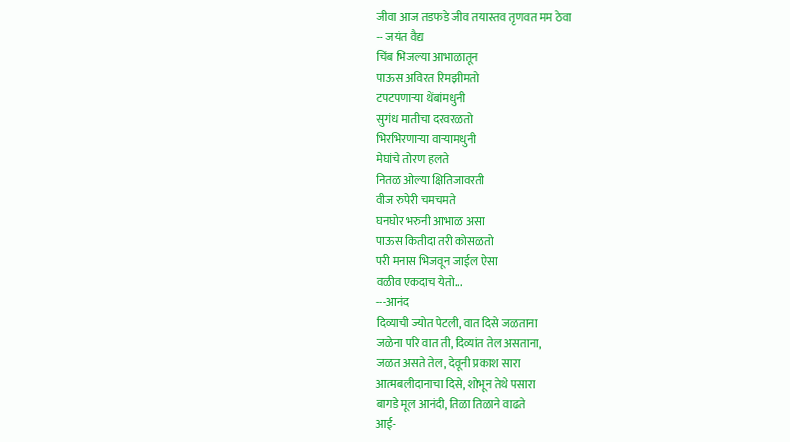जीवा आज तडफडे जीव तयास्तव तृणवत मम ठेवा
-- जयंत वैद्य
चिंब भिजल्या आभाळातून
पाऊस अविरत रिमझीमतो
टपटपणाऱ्या थेंबांमधुनी
सुगंध मातीचा दरवरळतो
भिरभिरणाऱ्या वाऱ्यामधुनी
मेघांचे तोरण हलते
नितळ ओल्या क्षितिजावरती
वीज रुपेरी चमचमते
घनघोर भरुनी आभाळ असा
पाऊस कितीदा तरी कोसळतो
परी मनास भिजवून जाईल ऐसा
वळीव एकदाच येतो...
---आनंद
दिव्याची ज्योत पेटली, वात दिसे जळताना
जळेना परि वात ती, दिव्यांत तेल असताना,
जळत असते तेल, देवूनी प्रकाश सारा
आत्मबलीदानाचा दिसे, शोभून तेथे पसारा
बागडे मूल आनंदी, तिळा तिळाने वाढते
आई-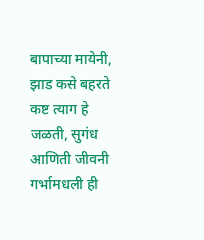बापाच्या मायेनी, झाड कसे बहरते
कष्ट त्याग हे जळती, सुगंध आणिती जीवनी
गर्भामधली ही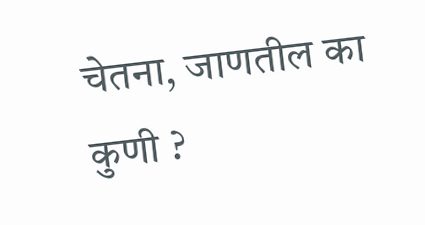चेतना, जाणतील का कुणी ?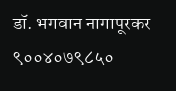डॉ. भगवान नागापूरकर
९००४०७९८५०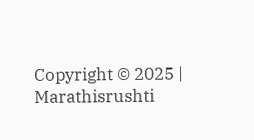Copyright © 2025 | Marathisrushti